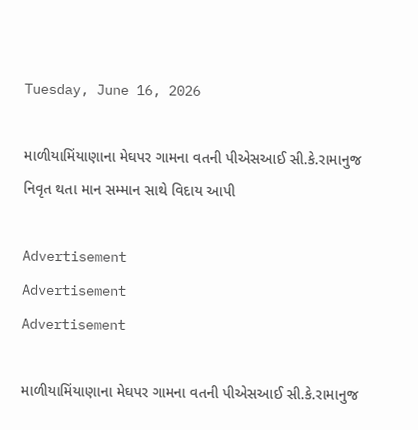Tuesday, June 16, 2026

માળીયામિંયાણાના મેઘપર ગામના વતની પીએસઆઈ સી.કે.રામાનુજ નિવૃત થતા માન સમ્માન સાથે વિદાય આપી

Advertisement
Advertisement
Advertisement

માળીયામિંયાણાના મેઘપર ગામના વતની પીએસઆઈ સી.કે.રામાનુજ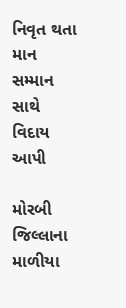નિવૃત થતા માન સમ્માન સાથે વિદાય આપી

મોરબી જિલ્લાના માળીયા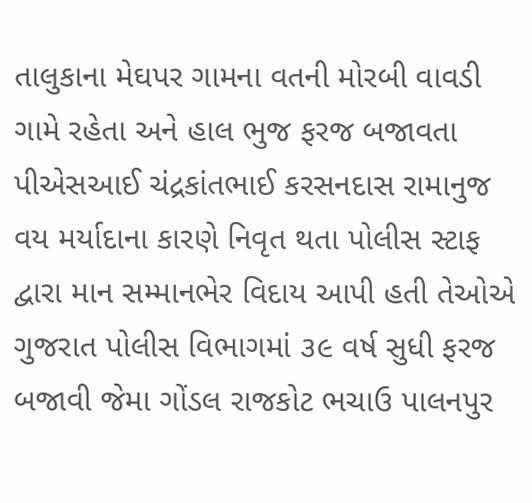તાલુકાના મેઘપર ગામના વતની મોરબી વાવડી ગામે રહેતા અને હાલ ભુજ ફરજ બજાવતા પીએસઆઈ ચંદ્રકાંતભાઈ કરસનદાસ રામાનુજ વય મર્યાદાના કારણે નિવૃત થતા પોલીસ સ્ટાફ દ્વારા માન સમ્માનભેર વિદાય આપી હતી તેઓએ ગુજરાત પોલીસ વિભાગમાં ૩૯ વર્ષ સુધી ફરજ બજાવી જેમા ગોંડલ રાજકોટ ભચાઉ પાલનપુર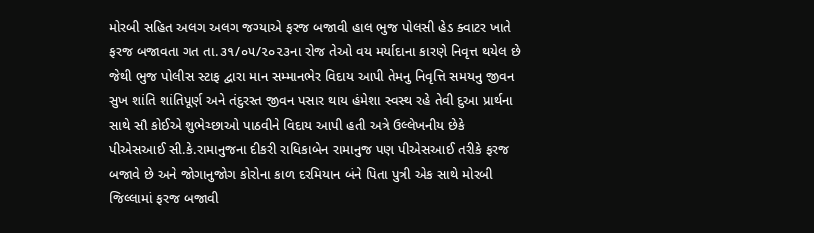મોરબી સહિત અલગ અલગ જગ્યાએ ફરજ બજાવી હાલ ભુજ પોલસી હેડ ક્વાટર ખાતે ફરજ બજાવતા ગત તા.૩૧/૦૫/૨૦૨૩ના રોજ તેઓ વય મર્યાદાના કારણે નિવૃત્ત થયેલ છે જેથી ભુજ પોલીસ સ્ટાફ દ્વારા માન સમ્માનભેર વિદાય આપી તેમનુ નિવૃત્તિ સમયનુ જીવન સુખ શાંતિ શાંતિપૂર્ણ અને તંદુરસ્ત જીવન પસાર થાય હંમેશા સ્વસ્થ રહે તેવી દુઆ પ્રાર્થના સાથે સૌ કોઈએ શુભેચ્છાઓ પાઠવીને વિદાય આપી હતી અત્રે ઉલ્લેખનીય છેકે પીએસઆઈ સી.કે.રામાનુજના દીકરી રાધિકાબેન રામાનુજ પણ પીએસઆઈ તરીકે ફરજ બજાવે છે અને જોગાનુજોગ કોરોના કાળ દરમિયાન બંને પિતા પુત્રી એક સાથે મોરબી જિલ્લામાં ફરજ બજાવી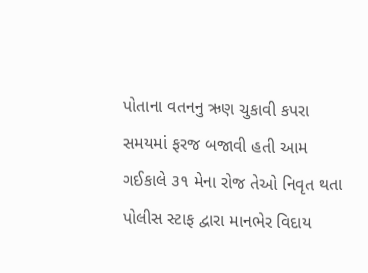પોતાના વતનનુ ઋણ ચુકાવી કપરા સમયમાં ફરજ બજાવી હતી આમ ગઈકાલે ૩૧ મેના રોજ તેઓ નિવૃત થતા પોલીસ સ્ટાફ દ્વારા માનભેર વિદાય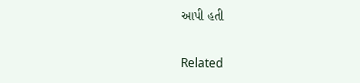આપી હતી

Related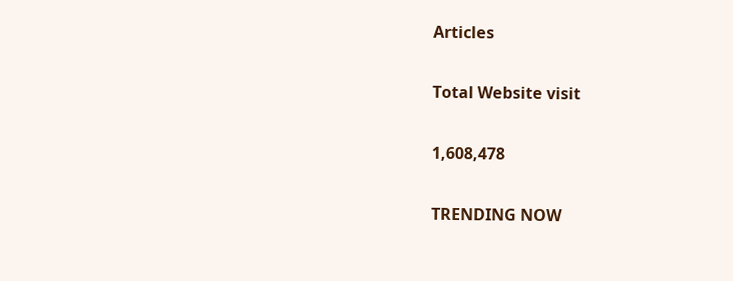Articles

Total Website visit

1,608,478

TRENDING NOW